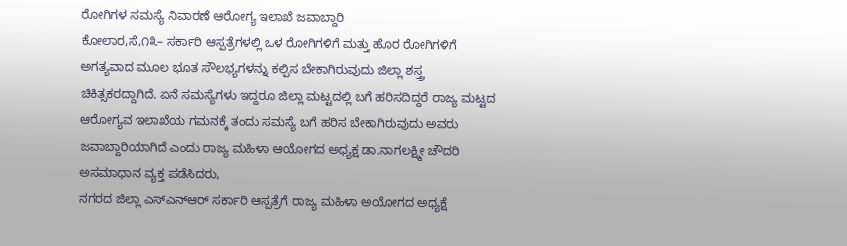ರೋಗಿಗಳ ಸಮಸ್ಯೆ ನಿವಾರಣೆ ಆರೋಗ್ಯ ಇಲಾಖೆ ಜವಾಬ್ದಾರಿ
ಕೋಲಾರ,ಸೆ,೧೩– ಸರ್ಕಾರಿ ಆಸ್ಪತ್ರೆಗಳಲ್ಲಿ ಒಳ ರೋಗಿಗಳಿಗೆ ಮತ್ತು ಹೊರ ರೋಗಿಗಳಿಗೆ ಅಗತ್ಯವಾದ ಮೂಲ ಭೂತ ಸೌಲಭ್ಯಗಳನ್ನು ಕಲ್ಪಿಸ ಬೇಕಾಗಿರುವುದು ಜಿಲ್ಲಾ ಶಸ್ತ್ರ ಚಿಕಿತ್ಸಕರದ್ದಾಗಿದೆ. ಏನೆ ಸಮಸ್ಯೆಗಳು ಇದ್ದರೂ ಜಿಲ್ಲಾ ಮಟ್ಟದಲ್ಲಿ ಬಗೆ ಹರಿಸದಿದ್ದರೆ ರಾಜ್ಯ ಮಟ್ಟದ ಆರೋಗ್ಯವ ಇಲಾಖೆಯ ಗಮನಕ್ಕೆ ತಂದು ಸಮಸ್ಯೆ ಬಗೆ ಹರಿಸ ಬೇಕಾಗಿರುವುದು ಅವರು ಜವಾಬ್ದಾರಿಯಾಗಿದೆ ಎಂದು ರಾಜ್ಯ ಮಹಿಳಾ ಆಯೋಗದ ಅಧ್ಯಕ್ಷ ಡಾ.ನಾಗಲಕ್ಷ್ಮೀ ಚೌದರಿ ಅಸಮಾಧಾನ ವ್ಯಕ್ತ ಪಡೆಸಿದರು,
ನಗರದ ಜಿಲ್ಲಾ ಎಸ್‌ಎನ್‌ಆರ್ ಸರ್ಕಾರಿ ಆಸ್ಪತ್ರೆಗೆ ರಾಜ್ಯ ಮಹಿಳಾ ಅಯೋಗದ ಅಧ್ಯಕ್ಷೆ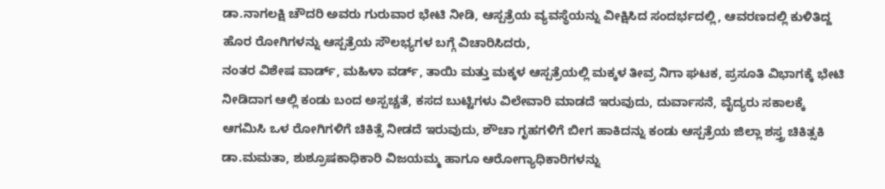ಡಾ.ನಾಗಲಕ್ಷಿ ಚೌದರಿ ಅವರು ಗುರುವಾರ ಭೇಟಿ ನೀಡಿ, ಆಸ್ಪತ್ರೆಯ ವ್ಯವಸ್ಥೆಯನ್ನು ವೀಕ್ಷಿಸಿದ ಸಂದರ್ಭದಲ್ಲಿ, ಆವರಣದಲ್ಲಿ ಕುಳಿತಿದ್ದ ಹೊರ ರೋಗಿಗಳನ್ನು ಆಸ್ಪತ್ರೆಯ ಸೌಲಭ್ಯಗಳ ಬಗ್ಗೆ ವಿಚಾರಿಸಿದರು,
ನಂತರ ವಿಶೇಷ ವಾರ್ಡ್, ಮಹಿಳಾ ವರ್ಡ್, ತಾಯಿ ಮತ್ತು ಮಕ್ಕಳ ಆಸ್ಪತ್ರೆಯಲ್ಲಿ ಮಕ್ಕಳ ತೀವ್ರ ನಿಗಾ ಘಟಕ, ಪ್ರಸೂತಿ ವಿಭಾಗಕ್ಕೆ ಭೇಟಿ ನೀಡಿದಾಗ ಆಲ್ಲಿ ಕಂಡು ಬಂದ ಅಸ್ಪಚ್ಚತೆ, ಕಸದ ಬುಟ್ಟಿಗಳು ವಿಲೇವಾರಿ ಮಾಡದೆ ಇರುವುದು, ದುರ್ವಾಸನೆ, ವೈದ್ಯರು ಸಕಾಲಕ್ಕೆ ಆಗಮಿಸಿ ಒಳ ರೋಗಿಗಳಿಗೆ ಚಿಕಿತ್ಸೆ ನೀಡದೆ ಇರುವುದು, ಶೌಚಾ ಗೃಹಗಳಿಗೆ ಬೀಗ ಹಾಕಿದನ್ನು ಕಂಡು ಆಸ್ಪತ್ರೆಯ ಜಿಲ್ಲಾ ಶಸ್ತ್ರ ಚಿಕಿತ್ಸಕಿ ಡಾ.ಮಮತಾ, ಶುಶ್ರೂಷಕಾಧಿಕಾರಿ ವಿಜಯಮ್ಮ ಹಾಗೂ ಆರೋಗ್ಯಾಧಿಕಾರಿಗಳನ್ನು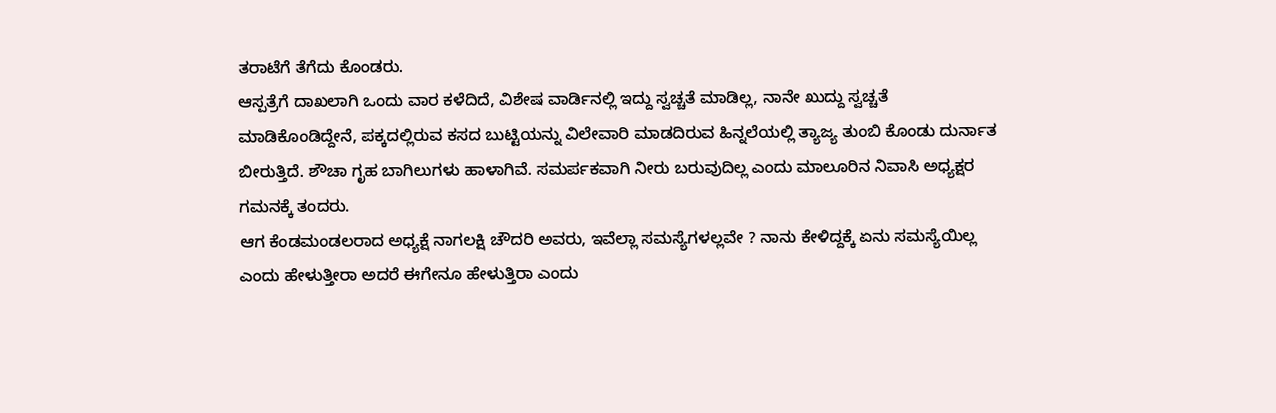ತರಾಟೆಗೆ ತೆಗೆದು ಕೊಂಡರು.
ಆಸ್ಪತ್ರೆಗೆ ದಾಖಲಾಗಿ ಒಂದು ವಾರ ಕಳೆದಿದೆ, ವಿಶೇಷ ವಾರ್ಡಿನಲ್ಲಿ ಇದ್ದು ಸ್ವಚ್ಚತೆ ಮಾಡಿಲ್ಲ, ನಾನೇ ಖುದ್ದು ಸ್ವಚ್ಚತೆ ಮಾಡಿಕೊಂಡಿದ್ದೇನೆ, ಪಕ್ಕದಲ್ಲಿರುವ ಕಸದ ಬುಟ್ಟಿಯನ್ನು ವಿಲೇವಾರಿ ಮಾಡದಿರುವ ಹಿನ್ನಲೆಯಲ್ಲಿ ತ್ಯಾಜ್ಯ ತುಂಬಿ ಕೊಂಡು ದುರ್ನಾತ ಬೀರುತ್ತಿದೆ. ಶೌಚಾ ಗೃಹ ಬಾಗಿಲುಗಳು ಹಾಳಾಗಿವೆ. ಸಮರ್ಪಕವಾಗಿ ನೀರು ಬರುವುದಿಲ್ಲ ಎಂದು ಮಾಲೂರಿನ ನಿವಾಸಿ ಅಧ್ಯಕ್ಷರ ಗಮನಕ್ಕೆ ತಂದರು.
ಆಗ ಕೆಂಡಮಂಡಲರಾದ ಅಧ್ಯಕ್ಷೆ ನಾಗಲಕ್ಷಿ ಚೌದರಿ ಅವರು, ಇವೆಲ್ಲಾ ಸಮಸ್ಯೆಗಳಲ್ಲವೇ ? ನಾನು ಕೇಳಿದ್ದಕ್ಕೆ ಏನು ಸಮಸ್ಯೆಯಿಲ್ಲ ಎಂದು ಹೇಳುತ್ತೀರಾ ಅದರೆ ಈಗೇನೂ ಹೇಳುತ್ತಿರಾ ಎಂದು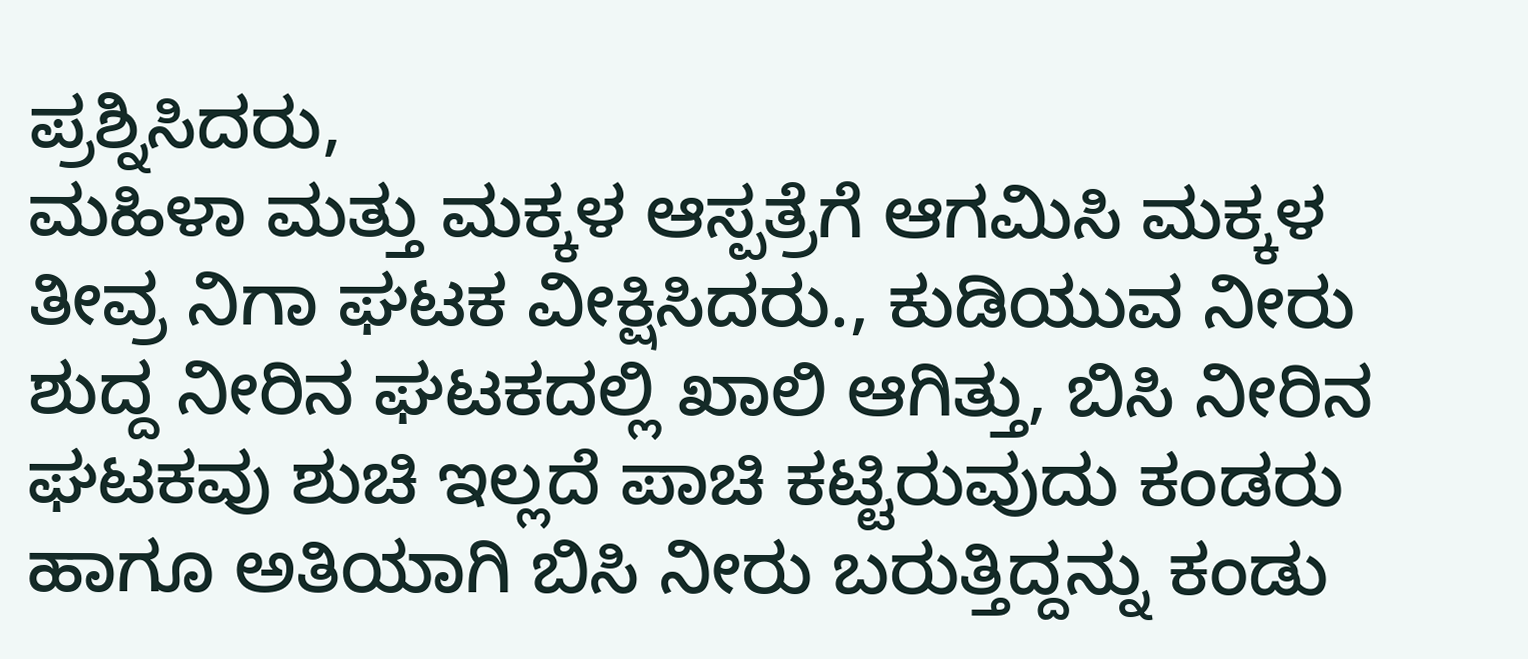ಪ್ರಶ್ನಿಸಿದರು,
ಮಹಿಳಾ ಮತ್ತು ಮಕ್ಕಳ ಆಸ್ಪತ್ರೆಗೆ ಆಗಮಿಸಿ ಮಕ್ಕಳ ತೀವ್ರ ನಿಗಾ ಘಟಕ ವೀಕ್ಷಿಸಿದರು., ಕುಡಿಯುವ ನೀರು ಶುದ್ದ ನೀರಿನ ಘಟಕದಲ್ಲಿ ಖಾಲಿ ಆಗಿತ್ತು, ಬಿಸಿ ನೀರಿನ ಘಟಕವು ಶುಚಿ ಇಲ್ಲದೆ ಪಾಚಿ ಕಟ್ಟಿರುವುದು ಕಂಡರು ಹಾಗೂ ಅತಿಯಾಗಿ ಬಿಸಿ ನೀರು ಬರುತ್ತಿದ್ದನ್ನು ಕಂಡು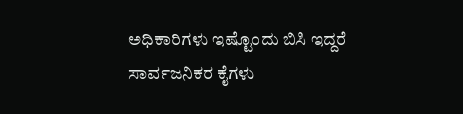ಅಧಿಕಾರಿಗಳು ಇಷ್ಟೊಂದು ಬಿಸಿ ಇದ್ದರೆ ಸಾರ್ವಜನಿಕರ ಕೈಗಳು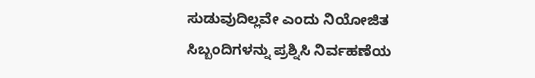ಸುಡುವುದಿಲ್ಲವೇ ಎಂದು ನಿಯೋಜಿತ ಸಿಬ್ಬಂದಿಗಳನ್ನು ಪ್ರಶ್ನಿಸಿ ನಿರ್ವಹಣೆಯ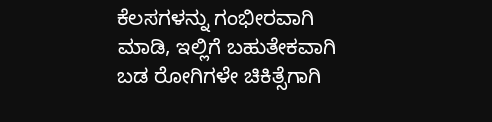ಕೆಲಸಗಳನ್ನು ಗಂಭೀರವಾಗಿ ಮಾಡಿ, ಇಲ್ಲಿಗೆ ಬಹುತೇಕವಾಗಿ ಬಡ ರೋಗಿಗಳೇ ಚಿಕಿತ್ಸೆಗಾಗಿ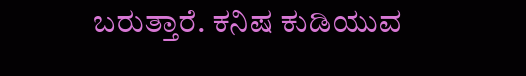ಬರುತ್ತಾರೆ. ಕನಿಷ ಕುಡಿಯುವ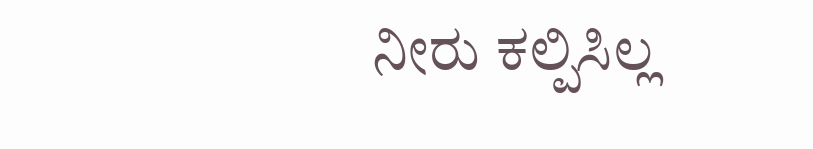ನೀರು ಕಲ್ಪಿಸಿಲ್ಲ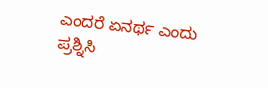ಎಂದರೆ ಏನರ್ಥ ಎಂದು ಪ್ರಶ್ನಿಸಿ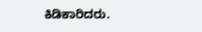ಕಿಡಿಕಾರಿದರು.